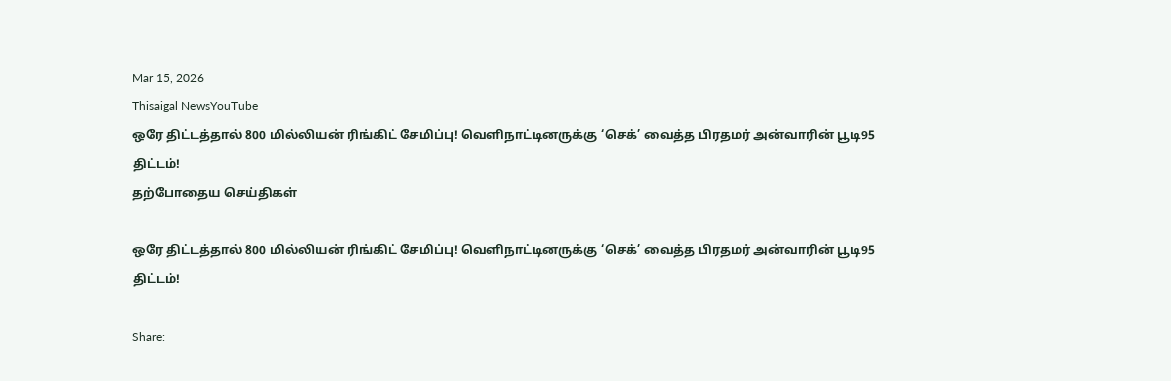Mar 15, 2026
Thisaigal NewsYouTube
ஒரே திட்டத்தால் 800 மில்லியன் ரிங்கிட் சேமிப்பு! வெளிநாட்டினருக்கு ‘செக்’ வைத்த பிரதமர் அன்வாரின் பூடி95 திட்டம்!
தற்போதைய செய்திகள்

ஒரே திட்டத்தால் 800 மில்லியன் ரிங்கிட் சேமிப்பு! வெளிநாட்டினருக்கு ‘செக்’ வைத்த பிரதமர் அன்வாரின் பூடி95 திட்டம்!

Share: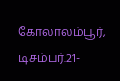கோலாலம்பூர், டிசம்பர்.21-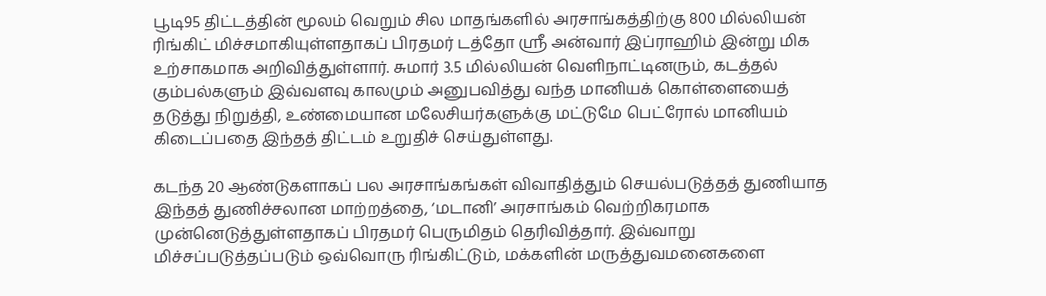பூடி95 திட்டத்தின் மூலம் வெறும் சில மாதங்களில் அரசாங்கத்திற்கு 800 மில்லியன் ரிங்கிட் மிச்சமாகியுள்ளதாகப் பிரதமர் டத்தோ ஸ்ரீ அன்வார் இப்ராஹிம் இன்று மிக உற்சாகமாக அறிவித்துள்ளார். சுமார் 3.5 மில்லியன் வெளிநாட்டினரும், கடத்தல் கும்பல்களும் இவ்வளவு காலமும் அனுபவித்து வந்த மானியக் கொள்ளையைத் தடுத்து நிறுத்தி, உண்மையான மலேசியர்களுக்கு மட்டுமே பெட்ரோல் மானியம் கிடைப்பதை இந்தத் திட்டம் உறுதிச் செய்துள்ளது.

கடந்த 20 ஆண்டுகளாகப் பல அரசாங்கங்கள் விவாதித்தும் செயல்படுத்தத் துணியாத இந்தத் துணிச்சலான மாற்றத்தை, ‘மடானி’ அரசாங்கம் வெற்றிகரமாக முன்னெடுத்துள்ளதாகப் பிரதமர் பெருமிதம் தெரிவித்தார். இவ்வாறு மிச்சப்படுத்தப்படும் ஒவ்வொரு ரிங்கிட்டும், மக்களின் மருத்துவமனைகளை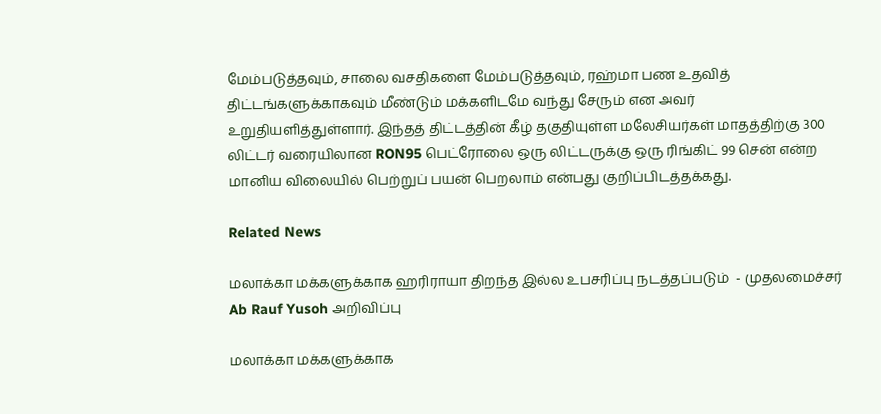மேம்படுத்தவும், சாலை வசதிகளை மேம்படுத்தவும், ரஹ்மா பண உதவித் திட்டங்களுக்காகவும் மீண்டும் மக்களிடமே வந்து சேரும் என அவர் உறுதியளித்துள்ளார். இந்தத் திட்டத்தின் கீழ் தகுதியுள்ள மலேசியர்கள் மாதத்திற்கு 300 லிட்டர் வரையிலான RON95 பெட்ரோலை ஒரு லிட்டருக்கு ஒரு ரிங்கிட் 99 சென் என்ற மானிய விலையில் பெற்றுப் பயன் பெறலாம் என்பது குறிப்பிடத்தக்கது.

Related News

மலாக்கா மக்களுக்காக ஹரிராயா திறந்த இல்ல உபசரிப்பு நடத்தப்படும்  - முதலமைச்சர் Ab Rauf Yusoh அறிவிப்பு

மலாக்கா மக்களுக்காக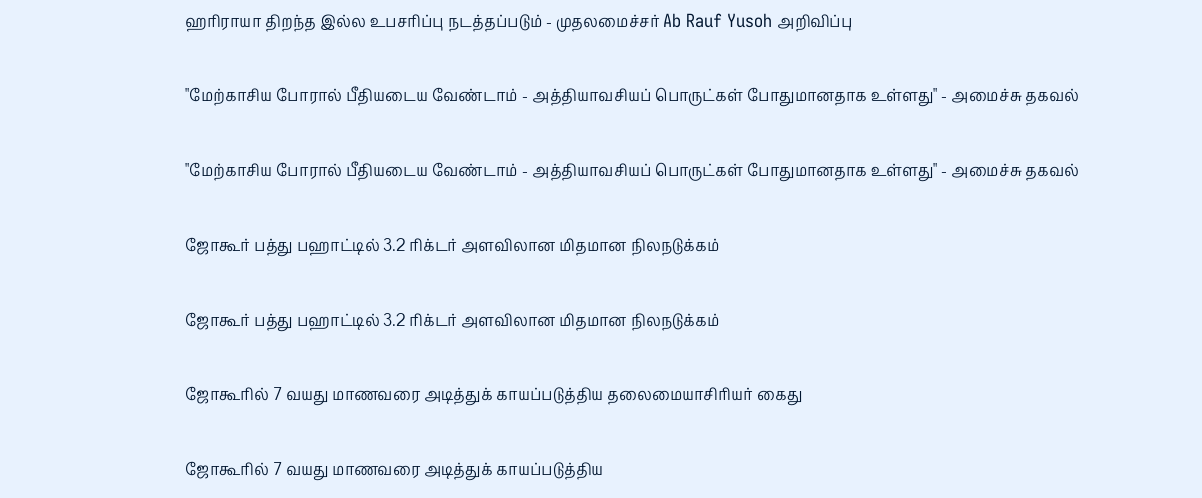ஹரிராயா திறந்த இல்ல உபசரிப்பு நடத்தப்படும் - முதலமைச்சர் Ab Rauf Yusoh அறிவிப்பு

"மேற்காசிய போரால் பீதியடைய வேண்டாம் - அத்தியாவசியப் பொருட்கள் போதுமானதாக உள்ளது" - அமைச்சு தகவல்

"மேற்காசிய போரால் பீதியடைய வேண்டாம் - அத்தியாவசியப் பொருட்கள் போதுமானதாக உள்ளது" - அமைச்சு தகவல்

ஜோகூர் பத்து பஹாட்டில் 3.2 ரிக்டர் அளவிலான மிதமான நிலநடுக்கம்

ஜோகூர் பத்து பஹாட்டில் 3.2 ரிக்டர் அளவிலான மிதமான நிலநடுக்கம்

ஜோகூரில் 7 வயது மாணவரை அடித்துக் காயப்படுத்திய தலைமையாசிரியர் கைது

ஜோகூரில் 7 வயது மாணவரை அடித்துக் காயப்படுத்திய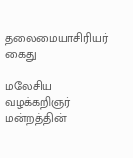தலைமையாசிரியர் கைது

மலேசிய வழக்கறிஞர் மன்றத்தின்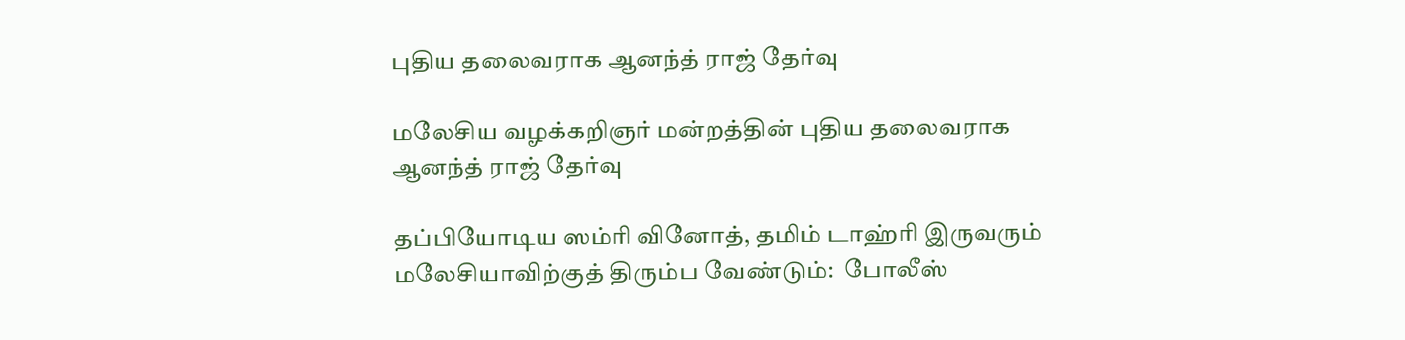புதிய தலைவராக ஆனந்த் ராஜ் தேர்வு

மலேசிய வழக்கறிஞர் மன்றத்தின் புதிய தலைவராக ஆனந்த் ராஜ் தேர்வு

தப்பியோடிய ஸம்ரி வினோத், தமிம் டாஹ்ரி இருவரும் மலேசியாவிற்குத் திரும்ப வேண்டும்:  போலீஸ்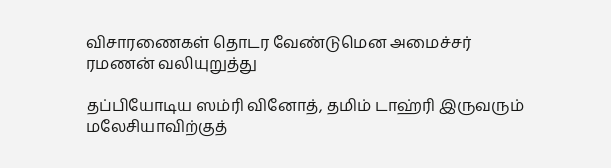விசாரணைகள் தொடர வேண்டுமென அமைச்சர் ரமணன் வலியுறுத்து

தப்பியோடிய ஸம்ரி வினோத், தமிம் டாஹ்ரி இருவரும் மலேசியாவிற்குத்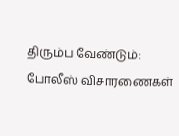திரும்ப வேண்டும்: போலீஸ் விசாரணைகள்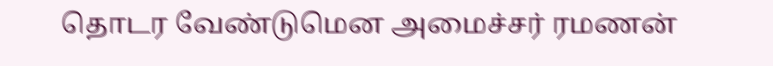தொடர வேண்டுமென அமைச்சர் ரமணன்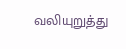வலியுறுத்து